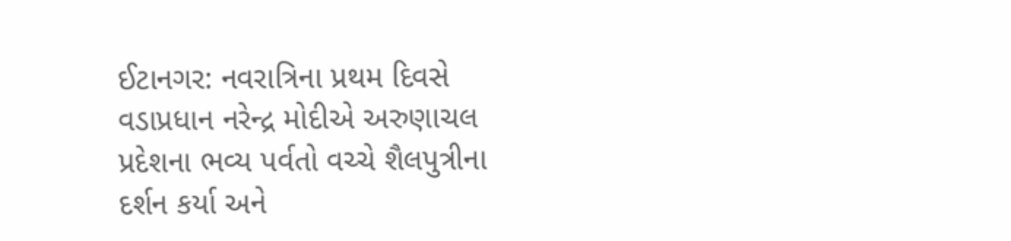ઈટાનગર: નવરાત્રિના પ્રથમ દિવસે વડાપ્રધાન નરેન્દ્ર મોદીએ અરુણાચલ પ્રદેશના ભવ્ય પર્વતો વચ્ચે શૈલપુત્રીના દર્શન કર્યા અને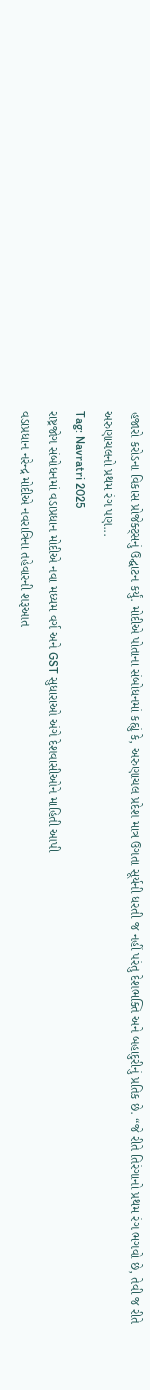હજારો કરોડના વિકાસ પ્રોજેક્ટ્સનું ઉદ્ઘાટન કર્યું. મોદીએ પોતાના સંબોધનમાં કહ્યું કે, અરુણાચલ પ્રદેશ માત્ર ઉગતા સૂર્યની ધરતી જ નહીં પરંતુ દેશભક્તિ અને બહાદુરીનું પ્રતિક છે. “જે રીતે તિરંગાનો પ્રથમ રંગ ભગવો છે, તેવી જ રીતે અરુણાચલનો પ્રથમ રંગ પણ...
Tag: Navratri 2025
રાષ્ટ્રજોગ સંબોધનમાં વડાપ્રધાન મોદીએ નવા મધ્યમ વર્ગ અને GST સુધારાઓ અંગે દેશવાસીઓને માહિતી આપી
વડાપ્રધાન નરેન્દ્ર મોદીએ નવરાત્રિના તહેવારની શરૂઆત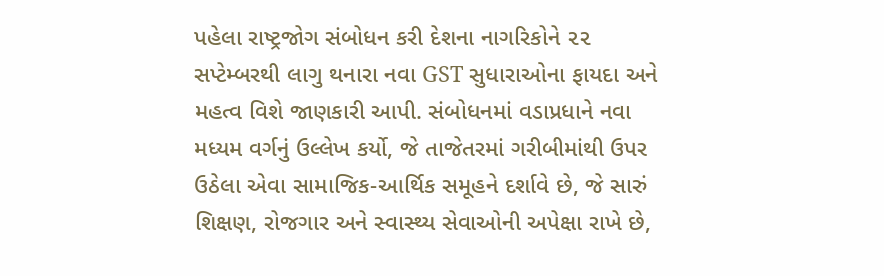પહેલા રાષ્ટ્રજોગ સંબોધન કરી દેશના નાગરિકોને ૨૨ સપ્ટેમ્બરથી લાગુ થનારા નવા GST સુધારાઓના ફાયદા અને મહત્વ વિશે જાણકારી આપી. સંબોધનમાં વડાપ્રધાને નવા મધ્યમ વર્ગનું ઉલ્લેખ કર્યો, જે તાજેતરમાં ગરીબીમાંથી ઉપર ઉઠેલા એવા સામાજિક-આર્થિક સમૂહને દર્શાવે છે, જે સારું શિક્ષણ, રોજગાર અને સ્વાસ્થ્ય સેવાઓની અપેક્ષા રાખે છે,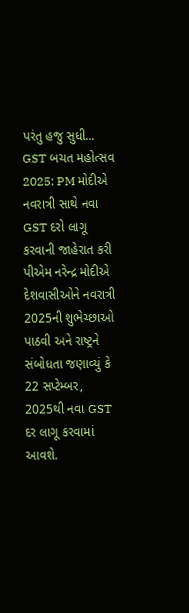પરંતુ હજુ સુધી...
GST બચત મહોત્સવ 2025: PM મોદીએ નવરાત્રી સાથે નવા GST દરો લાગૂ કરવાની જાહેરાત કરી
પીએમ નરેન્દ્ર મોદીએ દેશવાસીઓને નવરાત્રી 2025ની શુભેચ્છાઓ પાઠવી અને રાષ્ટ્રને સંબોધતા જણાવ્યું કે 22 સપ્ટેમ્બર, 2025થી નવા GST દર લાગૂ કરવામાં આવશે.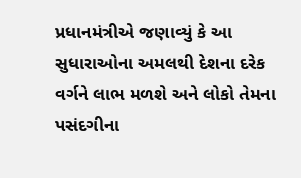પ્રધાનમંત્રીએ જણાવ્યું કે આ સુધારાઓના અમલથી દેશના દરેક વર્ગને લાભ મળશે અને લોકો તેમના પસંદગીના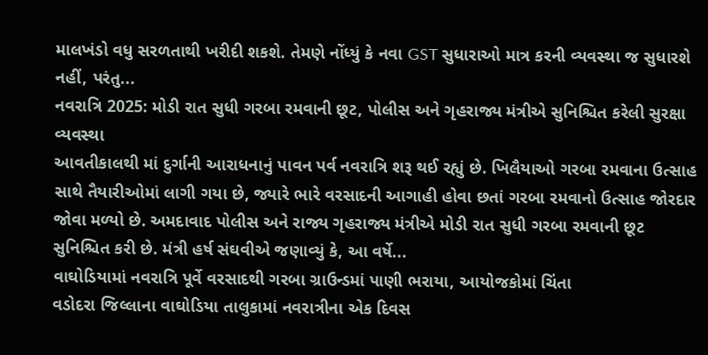માલખંડો વધુ સરળતાથી ખરીદી શકશે. તેમણે નોંધ્યું કે નવા GST સુધારાઓ માત્ર કરની વ્યવસ્થા જ સુધારશે નહીં, પરંતુ...
નવરાત્રિ 2025: મોડી રાત સુધી ગરબા રમવાની છૂટ, પોલીસ અને ગૃહરાજ્ય મંત્રીએ સુનિશ્ચિત કરેલી સુરક્ષા વ્યવસ્થા
આવતીકાલથી માં દુર્ગાની આરાધનાનું પાવન પર્વ નવરાત્રિ શરૂ થઈ રહ્યું છે. ખિલૈયાઓ ગરબા રમવાના ઉત્સાહ સાથે તૈયારીઓમાં લાગી ગયા છે, જ્યારે ભારે વરસાદની આગાહી હોવા છતાં ગરબા રમવાનો ઉત્સાહ જોરદાર જોવા મળ્યો છે. અમદાવાદ પોલીસ અને રાજ્ય ગૃહરાજ્ય મંત્રીએ મોડી રાત સુધી ગરબા રમવાની છૂટ સુનિશ્ચિત કરી છે. મંત્રી હર્ષ સંઘવીએ જણાવ્યું કે, આ વર્ષે...
વાઘોડિયામાં નવરાત્રિ પૂર્વે વરસાદથી ગરબા ગ્રાઉન્ડમાં પાણી ભરાયા, આયોજકોમાં ચિંતા
વડોદરા જિલ્લાના વાઘોડિયા તાલુકામાં નવરાત્રીના એક દિવસ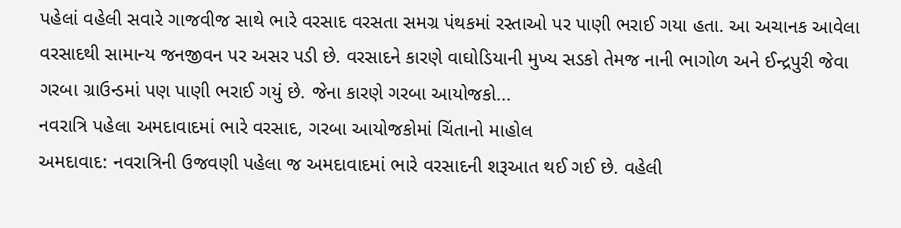પહેલાં વહેલી સવારે ગાજવીજ સાથે ભારે વરસાદ વરસતા સમગ્ર પંથકમાં રસ્તાઓ પર પાણી ભરાઈ ગયા હતા. આ અચાનક આવેલા વરસાદથી સામાન્ય જનજીવન પર અસર પડી છે. વરસાદને કારણે વાઘોડિયાની મુખ્ય સડકો તેમજ નાની ભાગોળ અને ઈન્દ્રપુરી જેવા ગરબા ગ્રાઉન્ડમાં પણ પાણી ભરાઈ ગયું છે. જેના કારણે ગરબા આયોજકો...
નવરાત્રિ પહેલા અમદાવાદમાં ભારે વરસાદ, ગરબા આયોજકોમાં ચિંતાનો માહોલ
અમદાવાદ: નવરાત્રિની ઉજવણી પહેલા જ અમદાવાદમાં ભારે વરસાદની શરૂઆત થઈ ગઈ છે. વહેલી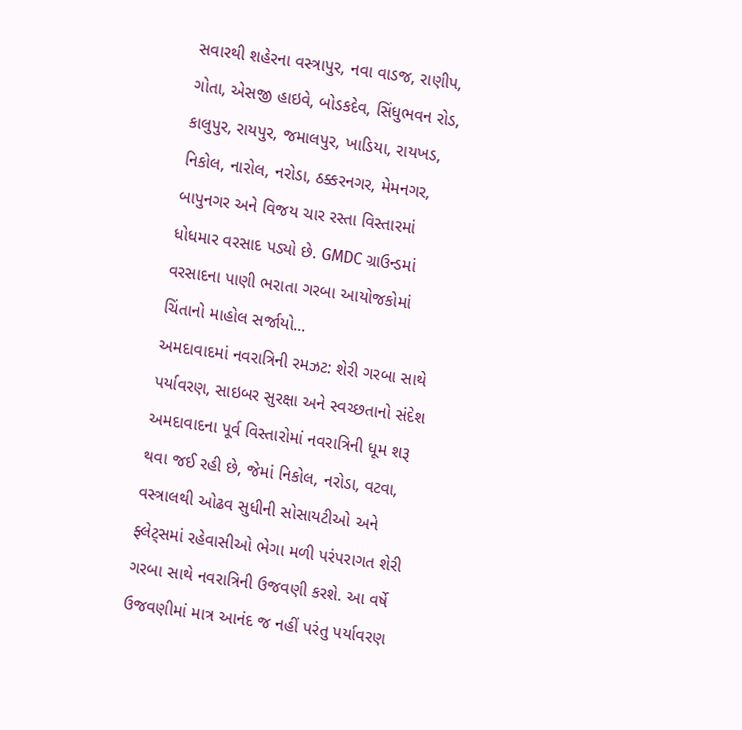સવારથી શહેરના વસ્ત્રાપુર, નવા વાડજ, રાણીપ, ગોતા, એસજી હાઇવે, બોડકદેવ, સિંધુભવન રોડ, કાલુપુર, રાયપુર, જમાલપુર, ખાડિયા, રાયખડ, નિકોલ, નારોલ, નરોડા, ઠક્કરનગર, મેમનગર, બાપુનગર અને વિજય ચાર રસ્તા વિસ્તારમાં ધોધમાર વરસાદ પડ્યો છે. GMDC ગ્રાઉન્ડમાં વરસાદના પાણી ભરાતા ગરબા આયોજકોમાં ચિંતાનો માહોલ સર્જાયો...
અમદાવાદમાં નવરાત્રિની રમઝટ: શેરી ગરબા સાથે પર્યાવરણ, સાઇબર સુરક્ષા અને સ્વચ્છતાનો સંદેશ
અમદાવાદના પૂર્વ વિસ્તારોમાં નવરાત્રિની ધૂમ શરૂ થવા જઈ રહી છે, જેમાં નિકોલ, નરોડા, વટવા, વસ્ત્રાલથી ઓઢવ સુધીની સોસાયટીઓ અને ફ્લેટ્સમાં રહેવાસીઓ ભેગા મળી પરંપરાગત શેરી ગરબા સાથે નવરાત્રિની ઉજવણી કરશે. આ વર્ષે ઉજવણીમાં માત્ર આનંદ જ નહીં પરંતુ પર્યાવરણ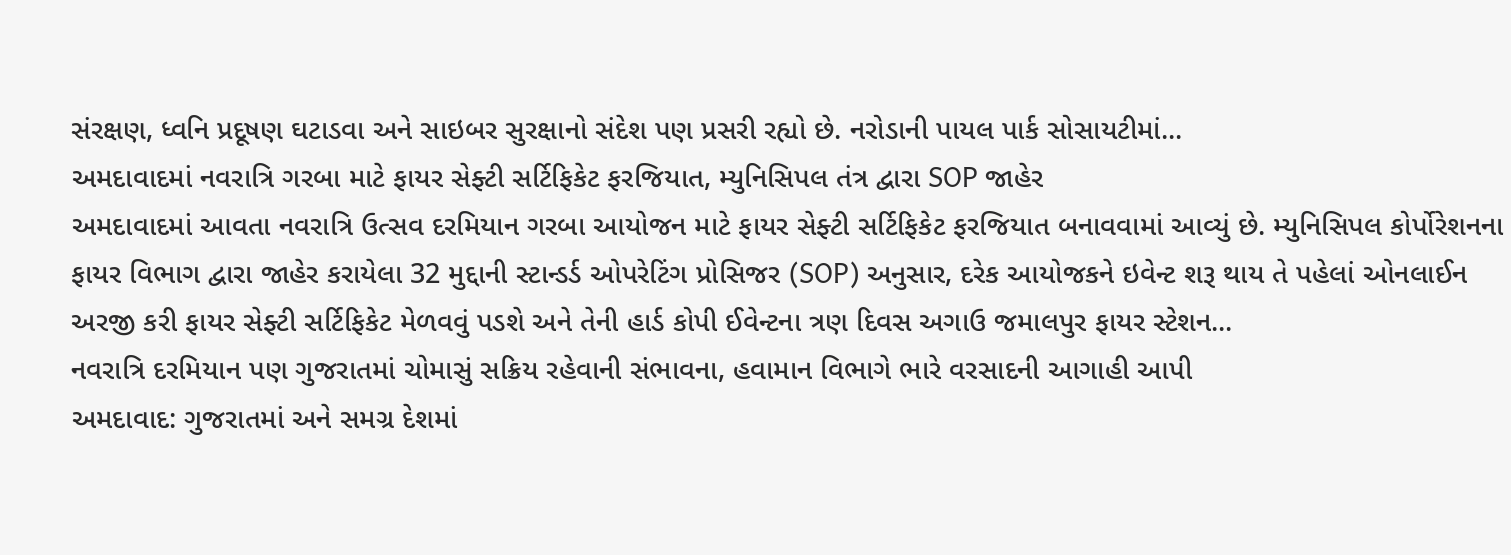સંરક્ષણ, ધ્વનિ પ્રદૂષણ ઘટાડવા અને સાઇબર સુરક્ષાનો સંદેશ પણ પ્રસરી રહ્યો છે. નરોડાની પાયલ પાર્ક સોસાયટીમાં...
અમદાવાદમાં નવરાત્રિ ગરબા માટે ફાયર સેફ્ટી સર્ટિફિકેટ ફરજિયાત, મ્યુનિસિપલ તંત્ર દ્વારા SOP જાહેર
અમદાવાદમાં આવતા નવરાત્રિ ઉત્સવ દરમિયાન ગરબા આયોજન માટે ફાયર સેફ્ટી સર્ટિફિકેટ ફરજિયાત બનાવવામાં આવ્યું છે. મ્યુનિસિપલ કોર્પોરેશનના ફાયર વિભાગ દ્વારા જાહેર કરાયેલા 32 મુદ્દાની સ્ટાન્ડર્ડ ઓપરેટિંગ પ્રોસિજર (SOP) અનુસાર, દરેક આયોજકને ઇવેન્ટ શરૂ થાય તે પહેલાં ઓનલાઈન અરજી કરી ફાયર સેફ્ટી સર્ટિફિકેટ મેળવવું પડશે અને તેની હાર્ડ કોપી ઈવેન્ટના ત્રણ દિવસ અગાઉ જમાલપુર ફાયર સ્ટેશન...
નવરાત્રિ દરમિયાન પણ ગુજરાતમાં ચોમાસું સક્રિય રહેવાની સંભાવના, હવામાન વિભાગે ભારે વરસાદની આગાહી આપી
અમદાવાદ: ગુજરાતમાં અને સમગ્ર દેશમાં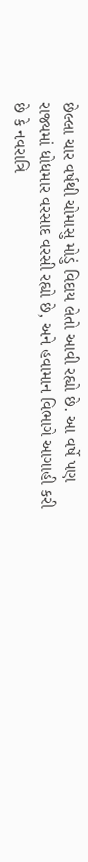છેલ્લા ચાર વર્ષથી ચોમાસુ મોડું વિદાય લેતો આવી રહ્યો છે. આ વર્ષે પણ રાજ્યમાં ધોધમાર વરસાદ વરસી રહ્યો છે, અને હવામાન વિભાગે આગાહી કરી છે કે નવરાત્રિ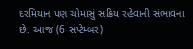દરમિયાન પણ ચોમાસું સક્રિય રહેવાની સંભાવના છે. આજ (6 સપ્ટેમ્બર)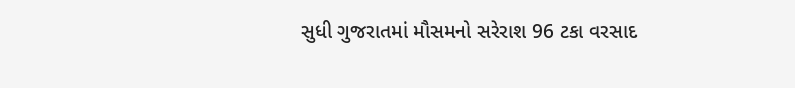સુધી ગુજરાતમાં મૌસમનો સરેરાશ 96 ટકા વરસાદ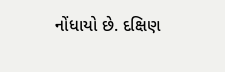નોંધાયો છે. દક્ષિણ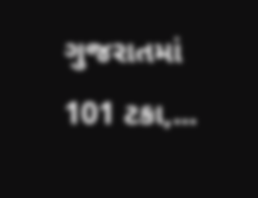ગુજરાતમાં 101 ટકા,...